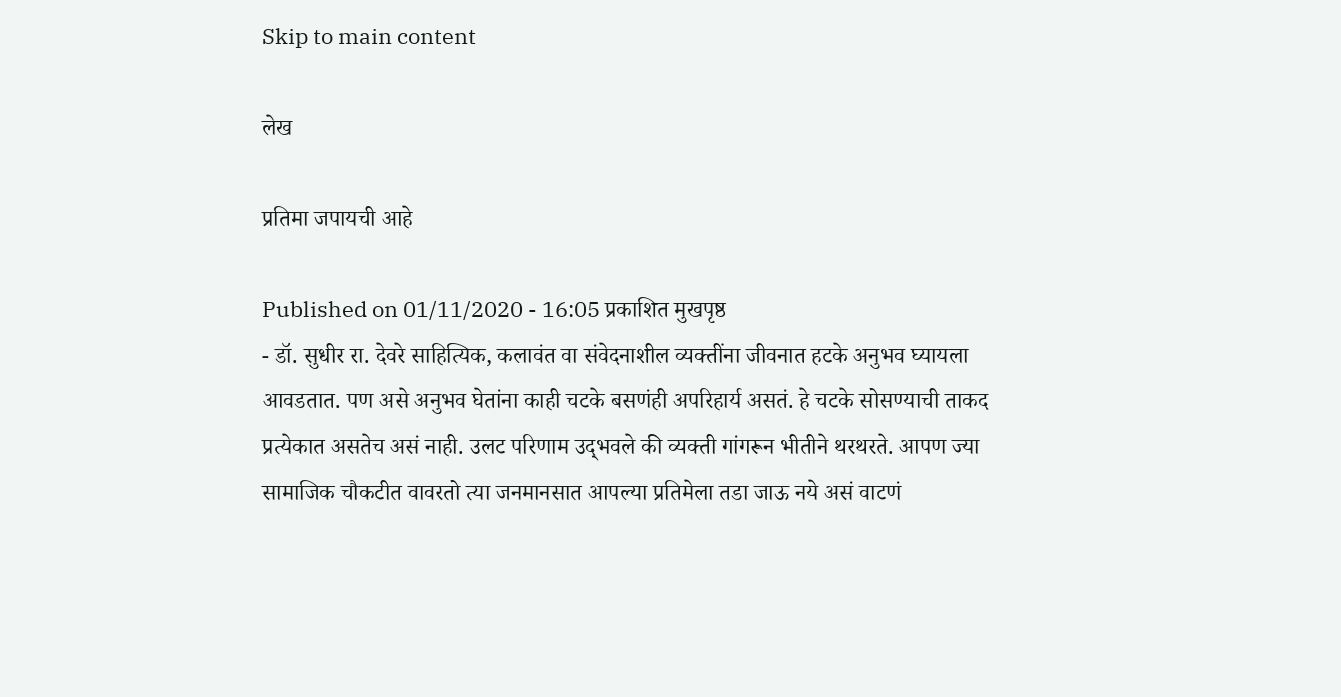Skip to main content

लेख

प्रतिमा जपायची आहे

Published on 01/11/2020 - 16:05 प्रकाशित मुखपृष्ठ
- डॉ. सुधीर रा. देवरे साहित्यिक, कलावंत वा संवेदनाशील व्यक्‍तींना ‍जीवनात हटके अनुभव घ्यायला आवडतात. पण असे अनुभव घेतांना काही चटके बसणंही अपरिहार्य असतं. हे चटके सोसण्याची ताकद प्रत्येकात असतेच असं नाही. उलट परिणाम उद्‍भवले की व्यक्‍ती गांगरून भीतीने थरथरते. आपण ज्या सामाजिक चौकटीत वावरतो त्या जनमानसात आपल्या प्रतिमेला तडा जाऊ नये असं वाटणं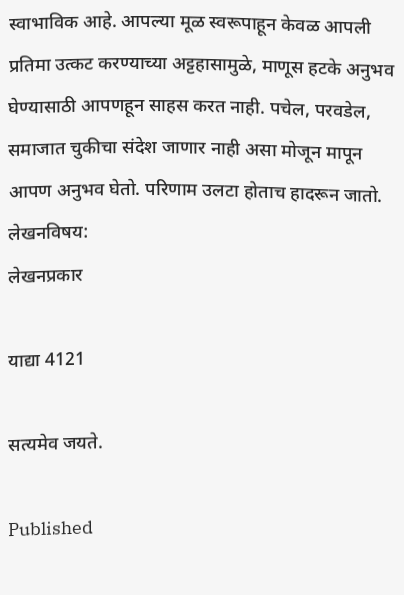स्वाभाविक आहे. आपल्या मूळ स्वरूपाहून केवळ आपली प्रतिमा उत्कट करण्याच्या अट्टहासामुळे, माणूस हटके अनुभव घेण्यासाठी आपणहून साहस करत नाही. पचेल, परवडेल, समाजात चुकीचा संदेश जाणार नाही असा मोजून मापून आपण अनुभव घेतो. परिणाम उलटा होताच हादरून जातो.
लेखनविषय:
लेखनप्रकार

याद्या 4121

सत्यमेव जयते.

Published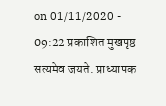on 01/11/2020 - 09:22 प्रकाशित मुखपृष्ठ
सत्यमेव जयते. प्राध्यापक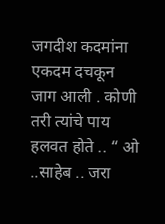जगदीश कदमांना एकदम दचकून जाग आली . कोणी तरी त्यांचे पाय हलवत होते .. “ ओ ..साहेब .. जरा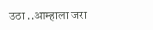उठा ..आम्हाला जरा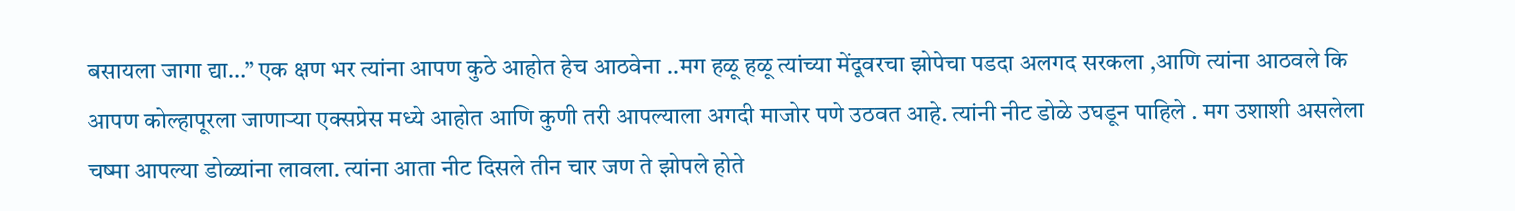बसायला जागा द्या…” एक क्षण भर त्यांना आपण कुठे आहोत हेच आठवेना ..मग हळू हळू त्यांच्या मेंदूवरचा झोपेचा पडदा अलगद सरकला ,आणि त्यांना आठवले कि आपण कोल्हापूरला जाणाऱ्या एक्सप्रेस मध्ये आहोत आणि कुणी तरी आपल्याला अगदी माजोर पणे उठवत आहे. त्यांनी नीट डोळे उघडून पाहिले . मग उशाशी असलेला चष्मा आपल्या डोळ्यांना लावला. त्यांना आता नीट दिसले तीन चार जण ते झोपले होते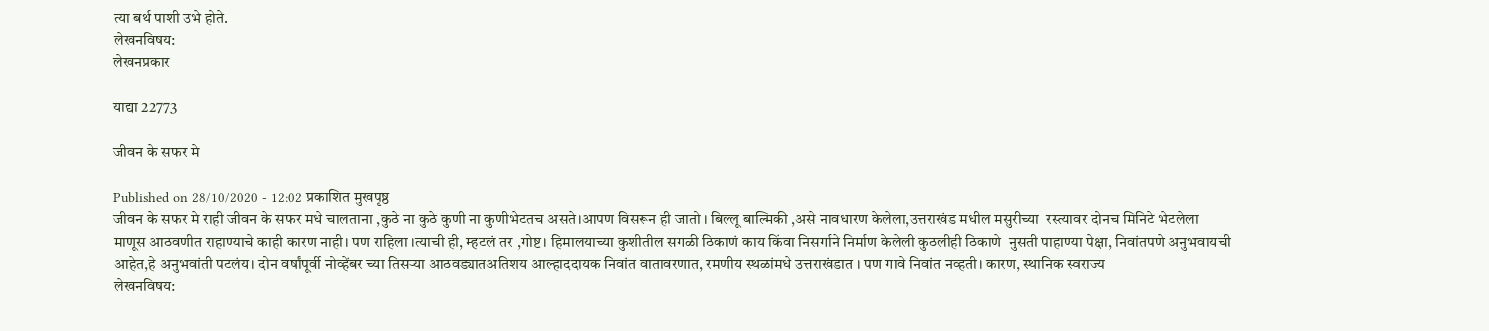त्या बर्थ पाशी उभे होते.
लेखनविषय:
लेखनप्रकार

याद्या 22773

जीवन के सफर मे

Published on 28/10/2020 - 12:02 प्रकाशित मुखपृष्ठ
जीवन के सफर मे राही जीवन के सफर मधे चालताना ,कुठे ना कुठे कुणी ना कुणीभेटतच असते।आपण विसरून ही जातो । बिल्लू बाल्मिकी ,असे नावधारण केलेला,उत्तराखंड मधील मसुरीच्या  रस्त्यावर दोनच मिनिटे भेटलेला माणूस आठवणीत राहाण्याचे काही कारण नाही। पण राहिला ।त्याची ही, म्हटलं तर ,गोष्ट। हिमालयाच्या कुशीतील सगळी ठिकाणं काय किंवा निसर्गाने निर्माण केलेली कुठलीही ठिकाणे  नुसती पाहाण्या पेक्षा, निवांतपणे अनुभवायची आहेत,हे अनुभवांती पटलंय। दोन वर्षांपूर्वी नोव्हेंबर च्या तिसऱ्या आठवड्यातअतिशय आल्हाददायक निवांत वातावरणात, रमणीय स्थळांमधे उत्तराखंडात । पण गावे निवांत नव्हती। कारण, स्थानिक स्वराज्य
लेखनविषय: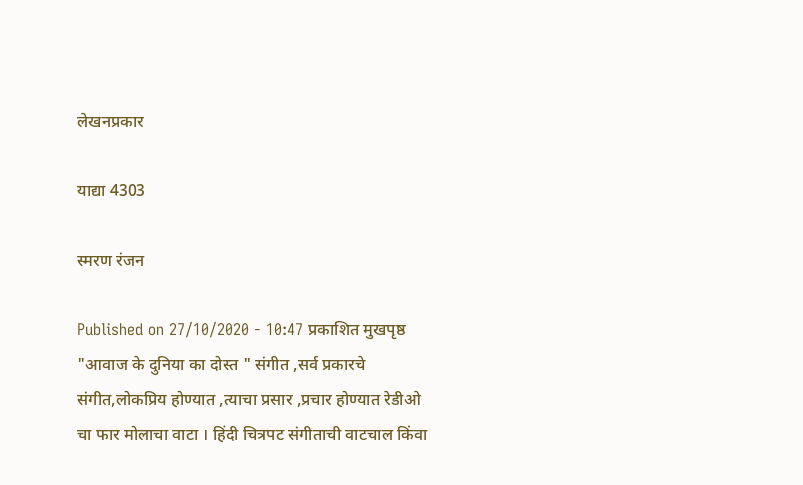लेखनप्रकार

याद्या 4303

स्मरण रंजन

Published on 27/10/2020 - 10:47 प्रकाशित मुखपृष्ठ
"आवाज के दुनिया का दोस्त " संगीत ,सर्व प्रकारचे संगीत,लोकप्रिय होण्यात ,त्याचा प्रसार ,प्रचार होण्यात रेडीओ चा फार मोलाचा वाटा । हिंदी चित्रपट संगीताची वाटचाल किंवा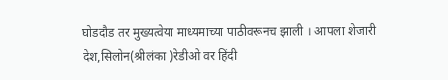घोडदौड तर मुख्यत्वेया माध्यमाच्या पाठीवरूनच झाली । आपला शेजारी देश,सिलोन(श्रीलंका )रेडीओ वर हिंदी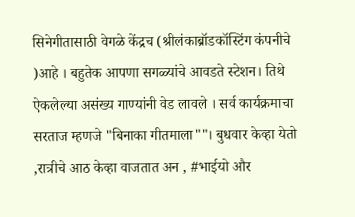सिनेगीतासाठी वेगळे केंद्रच (श्रीलंकाब्रॉडकॉस्टिंग कंपनीचे )आहे । बहुतेक आपणा सगळ्यांचे आवडते स्टेशन। तिथे ऐकलेल्या असंख्य गाण्यांनी वेड लावले । सर्व कार्यक्रमाचा सरताज म्हणजे "बिनाका गीतमाला""। बुधवार केव्हा येतो ,रात्रीचे आठ केव्हा वाजतात अन , #भाईयो और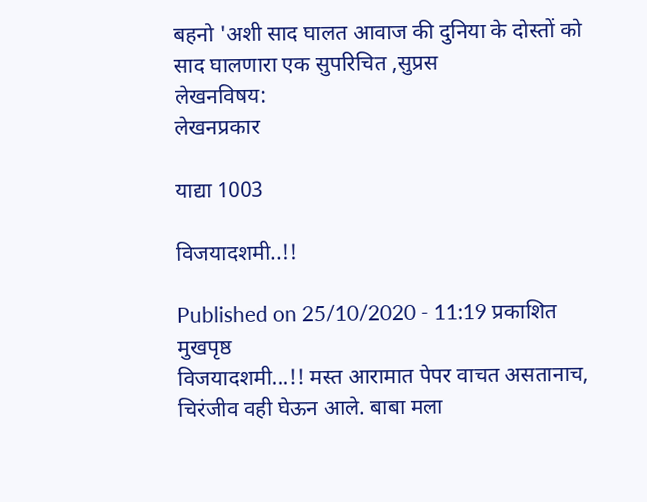बहनो 'अशी साद घालत आवाज की दुनिया के दोस्तों को साद घालणारा एक सुपरिचित ,सुप्रस
लेखनविषय:
लेखनप्रकार

याद्या 1003

विजयादशमी..!!

Published on 25/10/2020 - 11:19 प्रकाशित मुखपृष्ठ
विजयादशमी...!! मस्त आरामात पेपर वाचत असतानाच, चिरंजीव वही घेऊन आले. बाबा मला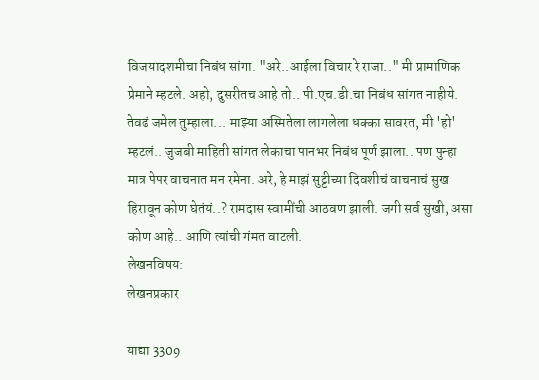विजयादशमीचा निबंध सांगा. "अरे..आईला विचार रे राजा.." मी प्रामाणिक प्रेमाने म्हटले. अहो, दुसरीतच आहे तो.. पी.एच.डी.चा निबंध सांगत नाहीये. तेवढं जमेल तुम्हाला... माझ्या अस्मितेला लागलेला धक्का सावरत, मी 'हो' म्हटलं.. जुजबी माहिती सांगत लेकाचा पानभर निबंध पूर्ण झाला.. पण पुन्हा मात्र पेपर वाचनात मन रमेना. अरे, हे माझं सुट्टीच्या दिवशीचं वाचनाचं सुख हिरावून कोण घेतंयं..? रामदास स्वामींची आठवण झाली. जगी सर्व सुखी, असा कोण आहे.. आणि त्यांची गंमत वाटली.
लेखनविषय:
लेखनप्रकार

याद्या 3309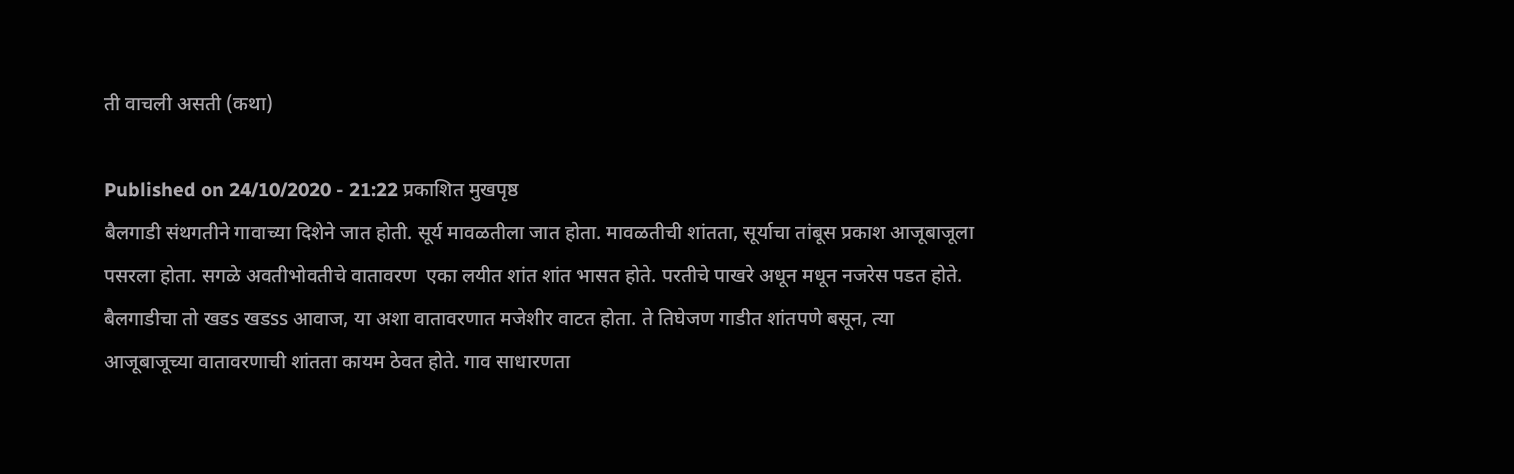ती वाचली असती (कथा)

Published on 24/10/2020 - 21:22 प्रकाशित मुखपृष्ठ
बैलगाडी संथगतीने गावाच्या दिशेने जात होती. सूर्य मावळतीला जात होता. मावळतीची शांतता, सूर्याचा तांबूस प्रकाश आजूबाजूला पसरला होता. सगळे अवतीभोवतीचे वातावरण  एका लयीत शांत शांत भासत होते. परतीचे पाखरे अधून मधून नजरेस पडत होते. बैलगाडीचा तो खडs खडss आवाज, या अशा वातावरणात मजेशीर वाटत होता. ते तिघेजण गाडीत शांतपणे बसून, त्या आजूबाजूच्या वातावरणाची शांतता कायम ठेवत होते. गाव साधारणता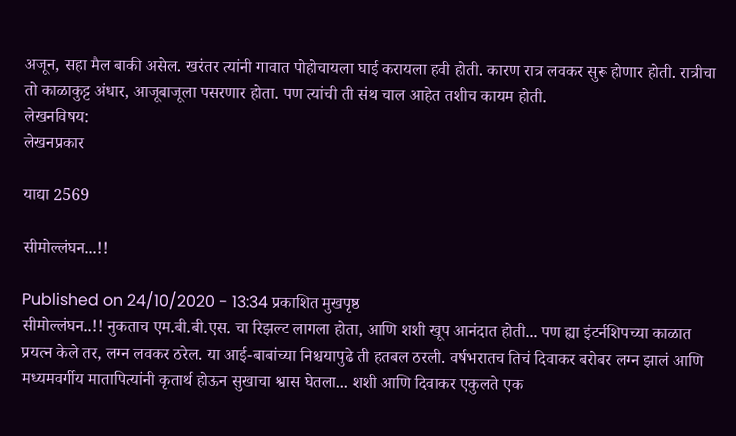अजून, सहा मैल बाकी असेल. खरंतर त्यांनी गावात पोहोचायला घाई करायला हवी होती. कारण रात्र लवकर सुरू होणार होती. रात्रीचा तो काळाकुट्ट अंधार, आजूबाजूला पसरणार होता. पण त्यांची ती संथ चाल आहेत तशीच कायम होती.
लेखनविषय:
लेखनप्रकार

याद्या 2569

सीमोल्लंघन...!!

Published on 24/10/2020 - 13:34 प्रकाशित मुखपृष्ठ
सीमोल्लंघन..!! नुकताच एम.बी.बी.एस. चा रिझल्ट लागला होता, आणि शशी खूप आनंदात होती... पण ह्या इंटर्नशिपच्या काळात प्रयत्न केले तर, लग्न लवकर ठरेल. या आई-बाबांच्या निश्चयापुढे ती हतबल ठरली. वर्षभरातच तिचं दिवाकर बरोबर लग्न झालं आणि मध्यमवर्गीय मातापित्यांनी कृतार्थ होऊन सुखाचा श्वास घेतला... शशी आणि दिवाकर एकुलते एक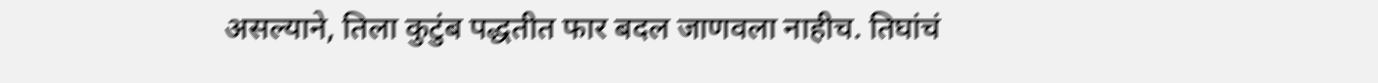असल्याने, तिला कुटुंब पद्धतीत फार बदल जाणवला नाहीच. तिघांचं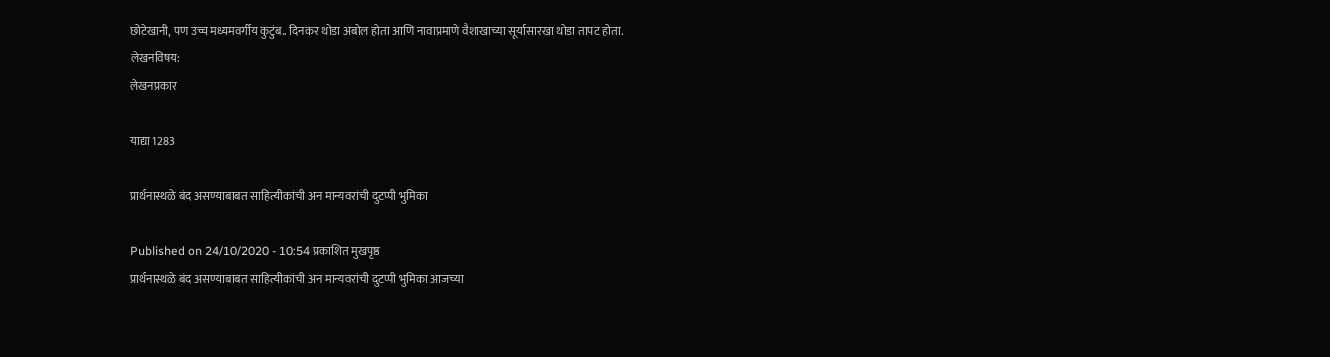छोटेखानी, पण उच्च मध्यमवर्गीय कुटुंब.. दिनकर थोडा अबोल होता आणि नावाप्रमाणे वैशाखाच्या सूर्यासारखा थोडा तापट होता.
लेखनविषय:
लेखनप्रकार

याद्या 1283

प्रार्थनास्थळे बंद असण्याबाबत साहित्यीकांची अन मान्यवरांची दुटप्पी भुमिका

Published on 24/10/2020 - 10:54 प्रकाशित मुखपृष्ठ
प्रार्थनास्थळे बंद असण्याबाबत साहित्यीकांची अन मान्यवरांची दुटप्पी भुमिका आजच्या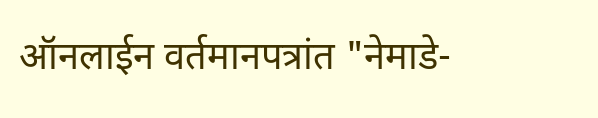ऑनलाईन वर्तमानपत्रांत "नेमाडे-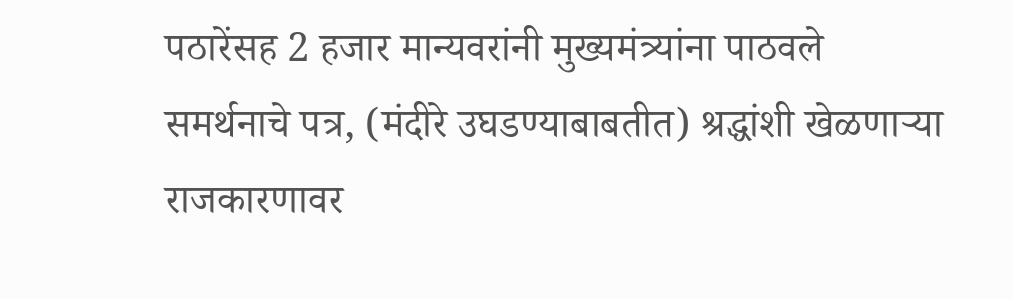पठारेंसह 2 हजार मान्यवरांनी मुख्यमंत्र्यांना पाठवले समर्थनाचे पत्र, (मंदीरे उघडण्याबाबतीत) श्रद्धांशी खेळणाऱ्या राजकारणावर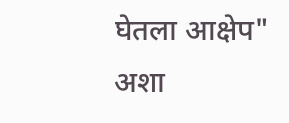घेतला आक्षेप" अशा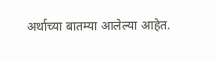अर्थाच्या बातम्या आलेल्या आहेत.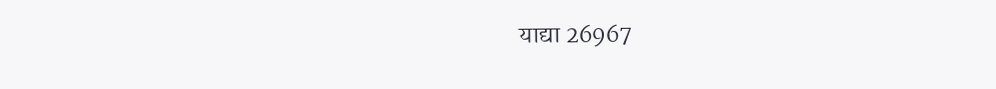याद्या 26967